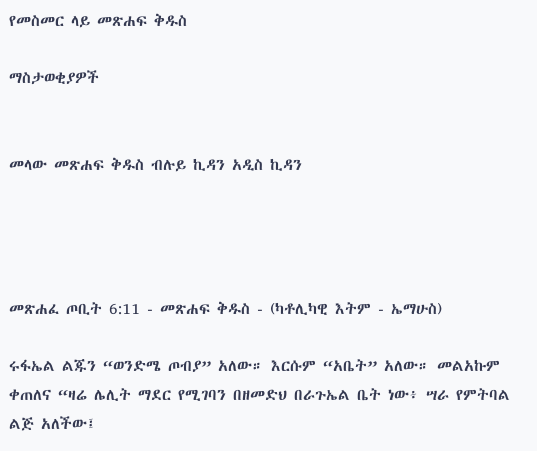የመስመር ላይ መጽሐፍ ቅዱስ

ማስታወቂያዎች


መላው መጽሐፍ ቅዱስ ብሉይ ኪዳን አዲስ ኪዳን




መጽሐፈ ጦቢት 6:11 - መጽሐፍ ቅዱስ - (ካቶሊካዊ እትም - ኤማሁስ)

ሩፋኤል ልጁን “ወንድሜ ጦብያ” አለው። እርሱም “አቤት” አለው። መልአኩም ቀጠለና “ዛሬ ሌሊት ማደር የሚገባን በዘመድህ በራጉኤል ቤት ነው፥ ሣራ የምትባል ልጅ አለችው፤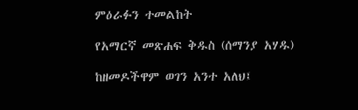ምዕራፉን ተመልከት

የአማርኛ መጽሐፍ ቅዱስ (ሰማንያ አሃዱ)

ከዘመዶችዋም ወገን አንተ አለህ፤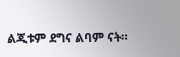ልጂቱም ደግና ልባም ናት።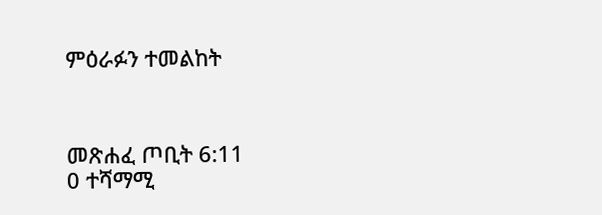ምዕራፉን ተመልከት



መጽሐፈ ጦቢት 6:11
0 ተሻማሚ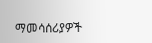ማመሳሰሪያዎች